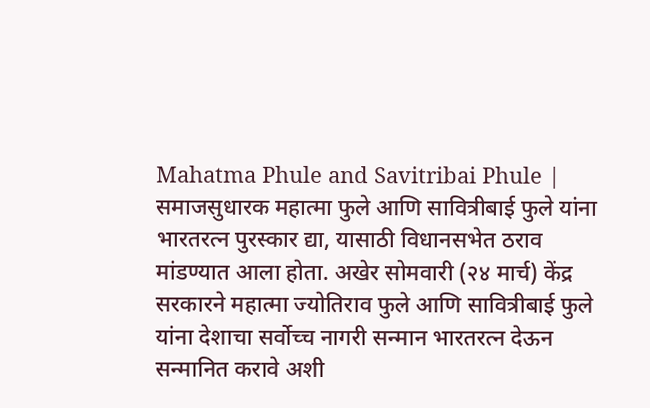Mahatma Phule and Savitribai Phule | समाजसुधारक महात्मा फुले आणि सावित्रीबाई फुले यांना भारतरत्न पुरस्कार द्या, यासाठी विधानसभेत ठराव मांडण्यात आला होता. अखेर सोमवारी (२४ मार्च) केंद्र सरकारने महात्मा ज्योतिराव फुले आणि सावित्रीबाई फुले यांना देशाचा सर्वोच्च नागरी सन्मान भारतरत्न देऊन सन्मानित करावे अशी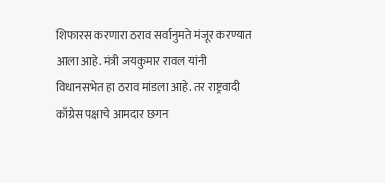शिफारस करणारा ठराव सर्वानुमते मंजूर करण्यात आला आहे. मंत्री जयकुमार रावल यांनी विधानसभेत हा ठराव मांडला आहे. तर राष्ट्रवादी काँग्रेस पक्षाचे आमदार छगन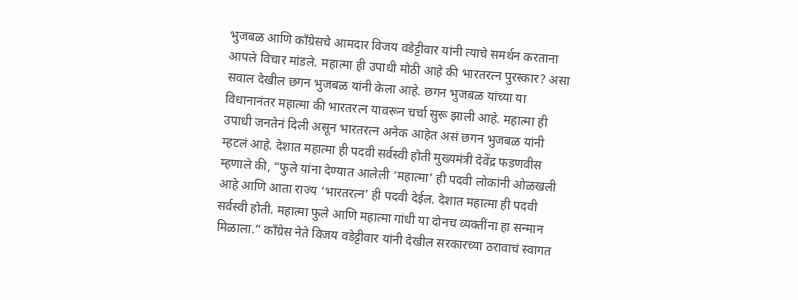भुजबळ आणि काँग्रेसचे आमदार विजय वडेट्टीवार यांनी त्याचे समर्थन करताना आपले विचार मांडले. महात्मा ही उपाधी मोठी आहे की भारतरत्न पुरस्कार? असा सवाल देखील छगन भुजबळ यांनी केला आहे. छगन भुजबळ यांच्या या विधानानंतर महात्मा की भारतरत्न यावरून चर्चा सुरू झाली आहे. महात्मा ही उपाधी जनतेनं दिली असून भारतरत्न अनेक आहेत असं छगन भुजबळ यांनी म्हटलं आहे. देशात महात्मा ही पदवी सर्वस्वी होती मुख्यमंत्री देवेंद्र फडणवीस म्हणाले की, “फुले यांना देण्यात आलेली ‘महात्मा’ ही पदवी लोकांनी ओळखली आहे आणि आता राज्य ‘भारतरत्न’ ही पदवी देईल. देशात महात्मा ही पदवी सर्वस्वी होती. महात्मा फुले आणि महात्मा गांधी या दोनच व्यक्तींना हा सन्मान मिळाला.” काँग्रेस नेते विजय वडेट्टीवार यांनी देखील सरकारच्या ठरावाचं स्वागत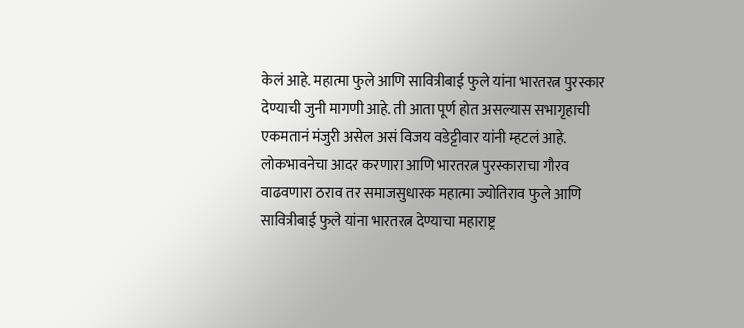केलं आहे. महात्मा फुले आणि सावित्रीबाई फुले यांना भारतरत्न पुरस्कार देण्याची जुनी मागणी आहे. ती आता पूर्ण होत असल्यास सभागृहाची एकमतानं मंजुरी असेल असं विजय वडेट्टीवार यांनी म्हटलं आहे. लोकभावनेचा आदर करणारा आणि भारतरत्न पुरस्काराचा गौरव वाढवणारा ठराव तर समाजसुधारक महात्मा ज्योतिराव फुले आणि सावित्रीबाई फुले यांना भारतरत्न देण्याचा महाराष्ट्र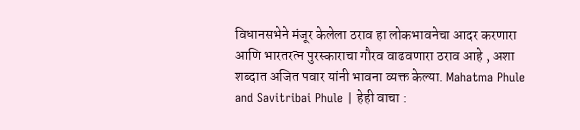विधानसभेने मंजूर केलेला ठराव हा लोकभावनेचा आदर करणारा आणि भारतरत्न पुरस्काराचा गौरव वाढवणारा ठराव आहे , अशा शब्दात अजित पवार यांनी भावना व्यक्त केल्या. Mahatma Phule and Savitribai Phule | हेही वाचा :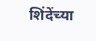शिंदेंच्या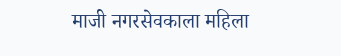माजी नगरसेवकाला महिला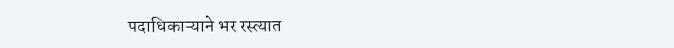पदाधिकाऱ्याने भर रस्त्यात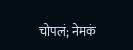चोपलं; नेमकं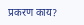प्रकरण काय?